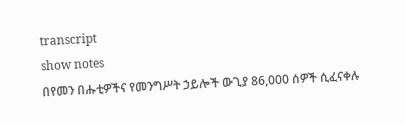transcript
show notes
በየመን በሑቲዎችና የመንግሥት ኃይሎች ውጊያ 86,000 ሰዎች ሲፈናቀሉ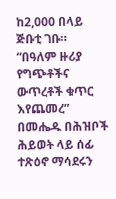ከ2,000 በላይ ጅቡቲ ገቡ። “በዓለም ዙሪያ የግጭቶችና ውጥረቶች ቁጥር እየጨመረ” በመሔዱ በሕዝቦች ሕይወት ላይ ሰፊ ተጽዕኖ ማሳደሩን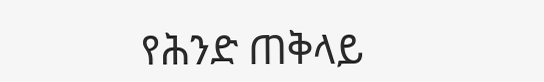የሕንድ ጠቅላይ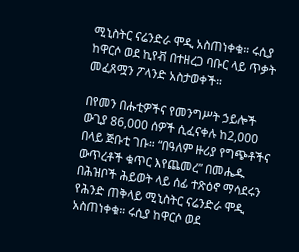ሚኒስትር ናሬንድራ ሞዲ አስጠነቀቁ። ሩሲያ ከዋርሶ ወደ ኪየቭ በተዘረጋ ባቡር ላይ ጥቃት መፈጸሟን ፖላንድ አስታወቀች።

በየመን በሑቲዎችና የመንግሥት ኃይሎች ውጊያ 86,000 ሰዎች ሲፈናቀሉ ከ2,000 በላይ ጅቡቲ ገቡ። “በዓለም ዙሪያ የግጭቶችና ውጥረቶች ቁጥር እየጨመረ” በመሔዱ በሕዝቦች ሕይወት ላይ ሰፊ ተጽዕኖ ማሳደሩን የሕንድ ጠቅላይ ሚኒስትር ናሬንድራ ሞዲ አስጠነቀቁ። ሩሲያ ከዋርሶ ወደ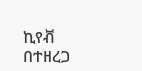ኪየቭ በተዘረጋ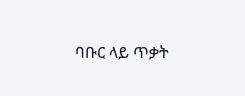ባቡር ላይ ጥቃት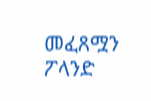መፈጸሟን ፖላንድ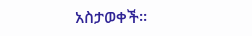አስታወቀች።